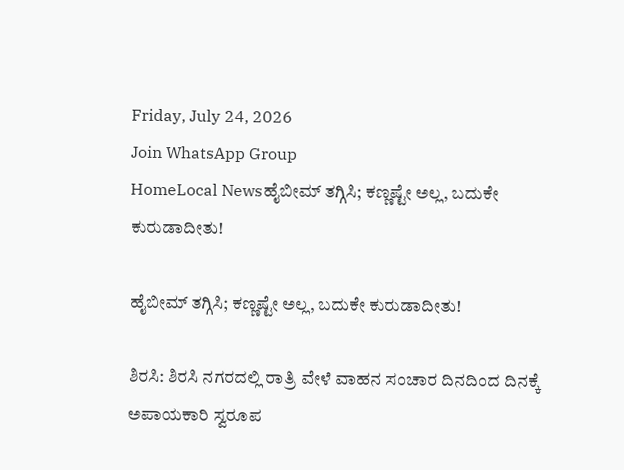Friday, July 24, 2026
Join WhatsApp Group
HomeLocal Newsಹೈಬೀಮ್‌ ತಗ್ಗಿಸಿ; ಕಣ್ಣಷ್ಟೇ ಅಲ್ಲ, ಬದುಕೇ ಕುರುಡಾದೀತು!

ಹೈಬೀಮ್‌ ತಗ್ಗಿಸಿ; ಕಣ್ಣಷ್ಟೇ ಅಲ್ಲ, ಬದುಕೇ ಕುರುಡಾದೀತು!

ಶಿರಸಿ: ಶಿರಸಿ ನಗರದಲ್ಲಿ ರಾತ್ರಿ ವೇಳೆ ವಾಹನ ಸಂಚಾರ ದಿನದಿಂದ ದಿನಕ್ಕೆ ಅಪಾಯಕಾರಿ ಸ್ವರೂಪ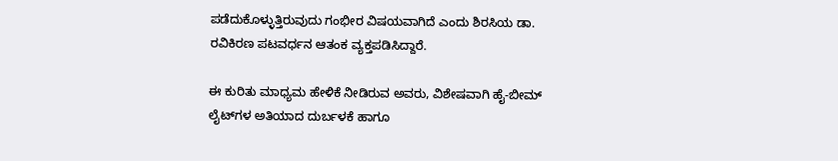ಪಡೆದುಕೊಳ್ಳುತ್ತಿರುವುದು ಗಂಭೀರ ವಿಷಯವಾಗಿದೆ ಎಂದು ಶಿರಸಿಯ ಡಾ. ರವಿಕಿರಣ ಪಟವರ್ಧನ ಆತಂಕ ವ್ಯಕ್ತಪಡಿಸಿದ್ದಾರೆ.

ಈ ಕುರಿತು ಮಾಧ್ಯಮ ಹೇಳಿಕೆ ನೀಡಿರುವ ಅವರು, ವಿಶೇಷವಾಗಿ ಹೈ-ಬೀಮ್ ಲೈಟ್‌ಗಳ ಅತಿಯಾದ ದುರ್ಬಳಕೆ ಹಾಗೂ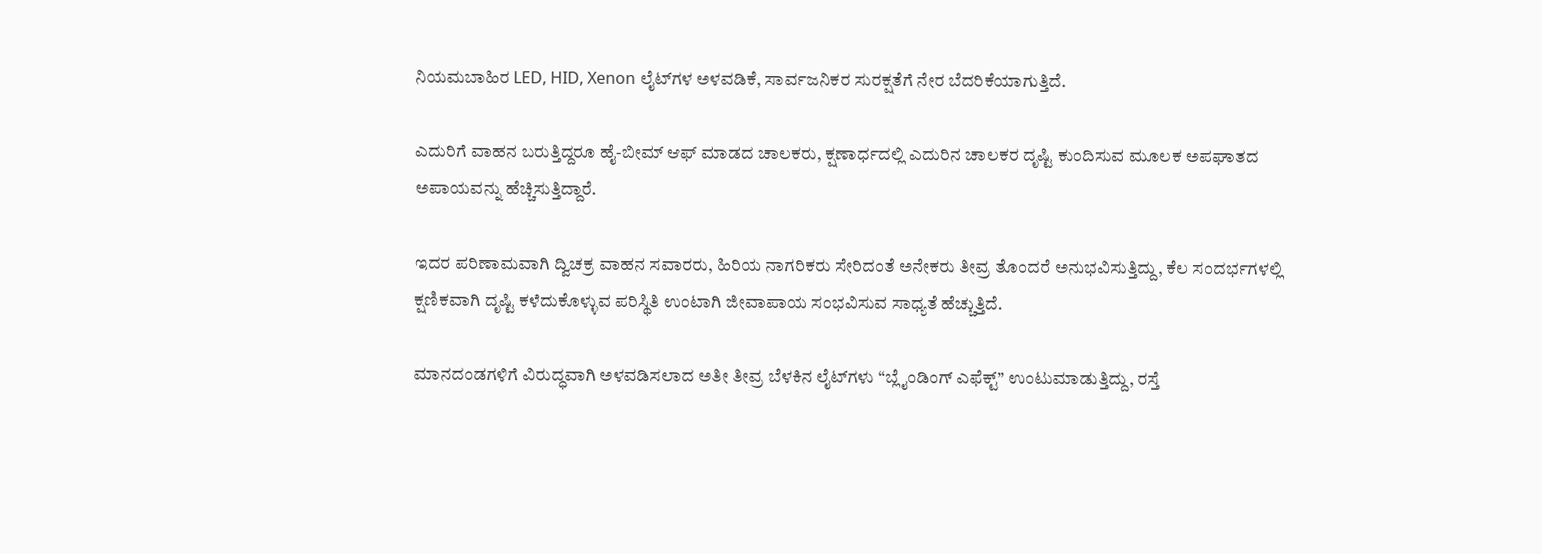ನಿಯಮಬಾಹಿರ LED, HID, Xenon ಲೈಟ್‌ಗಳ ಅಳವಡಿಕೆ, ಸಾರ್ವಜನಿಕರ ಸುರಕ್ಷತೆಗೆ ನೇರ ಬೆದರಿಕೆಯಾಗುತ್ತಿದೆ.

ಎದುರಿಗೆ ವಾಹನ ಬರುತ್ತಿದ್ದರೂ ಹೈ-ಬೀಮ್ ಆಫ್ ಮಾಡದ ಚಾಲಕರು, ಕ್ಷಣಾರ್ಧದಲ್ಲಿ ಎದುರಿನ ಚಾಲಕರ ದೃಷ್ಟಿ ಕುಂದಿಸುವ ಮೂಲಕ ಅಪಘಾತದ ಅಪಾಯವನ್ನು ಹೆಚ್ಚಿಸುತ್ತಿದ್ದಾರೆ.

ಇದರ ಪರಿಣಾಮವಾಗಿ ದ್ವಿಚಕ್ರ ವಾಹನ ಸವಾರರು, ಹಿರಿಯ ನಾಗರಿಕರು ಸೇರಿದಂತೆ ಅನೇಕರು ತೀವ್ರ ತೊಂದರೆ ಅನುಭವಿಸುತ್ತಿದ್ದು, ಕೆಲ ಸಂದರ್ಭಗಳಲ್ಲಿ ಕ್ಷಣಿಕವಾಗಿ ದೃಷ್ಟಿ ಕಳೆದುಕೊಳ್ಳುವ ಪರಿಸ್ಥಿತಿ ಉಂಟಾಗಿ ಜೀವಾಪಾಯ ಸಂಭವಿಸುವ ಸಾಧ್ಯತೆ ಹೆಚ್ಚುತ್ತಿದೆ.

ಮಾನದಂಡಗಳಿಗೆ ವಿರುದ್ಧವಾಗಿ ಅಳವಡಿಸಲಾದ ಅತೀ ತೀವ್ರ ಬೆಳಕಿನ ಲೈಟ್‌ಗಳು “ಬ್ಲೈಂಡಿಂಗ್ ಎಫೆಕ್ಟ್” ಉಂಟುಮಾಡುತ್ತಿದ್ದು, ರಸ್ತೆ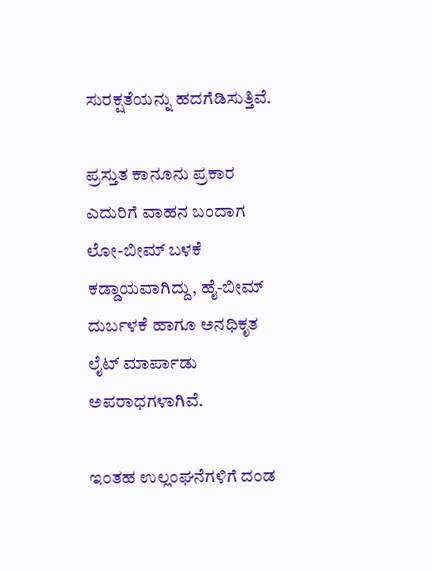ಸುರಕ್ಷತೆಯನ್ನು ಹದಗೆಡಿಸುತ್ತಿವೆ.

ಪ್ರಸ್ತುತ ಕಾನೂನು ಪ್ರಕಾರ ಎದುರಿಗೆ ವಾಹನ ಬಂದಾಗ ಲೋ-ಬೀಮ್ ಬಳಕೆ ಕಡ್ಡಾಯವಾಗಿದ್ದು, ಹೈ-ಬೀಮ್ ದುರ್ಬಳಕೆ ಹಾಗೂ ಅನಧಿಕೃತ ಲೈಟ್ ಮಾರ್ಪಾಡು ಅಪರಾಧಗಳಾಗಿವೆ.

ಇಂತಹ ಉಲ್ಲಂಘನೆಗಳಿಗೆ ದಂಡ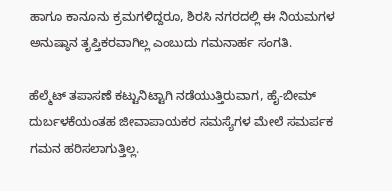ಹಾಗೂ ಕಾನೂನು ಕ್ರಮಗಳಿದ್ದರೂ, ಶಿರಸಿ ನಗರದಲ್ಲಿ ಈ ನಿಯಮಗಳ ಅನುಷ್ಠಾನ ತೃಪ್ತಿಕರವಾಗಿಲ್ಲ ಎಂಬುದು ಗಮನಾರ್ಹ ಸಂಗತಿ.

ಹೆಲ್ಮೆಟ್ ತಪಾಸಣೆ ಕಟ್ಟುನಿಟ್ಟಾಗಿ ನಡೆಯುತ್ತಿರುವಾಗ, ಹೈ-ಬೀಮ್ ದುರ್ಬಳಕೆಯಂತಹ ಜೀವಾಪಾಯಕರ ಸಮಸ್ಯೆಗಳ ಮೇಲೆ ಸಮರ್ಪಕ ಗಮನ ಹರಿಸಲಾಗುತ್ತಿಲ್ಲ.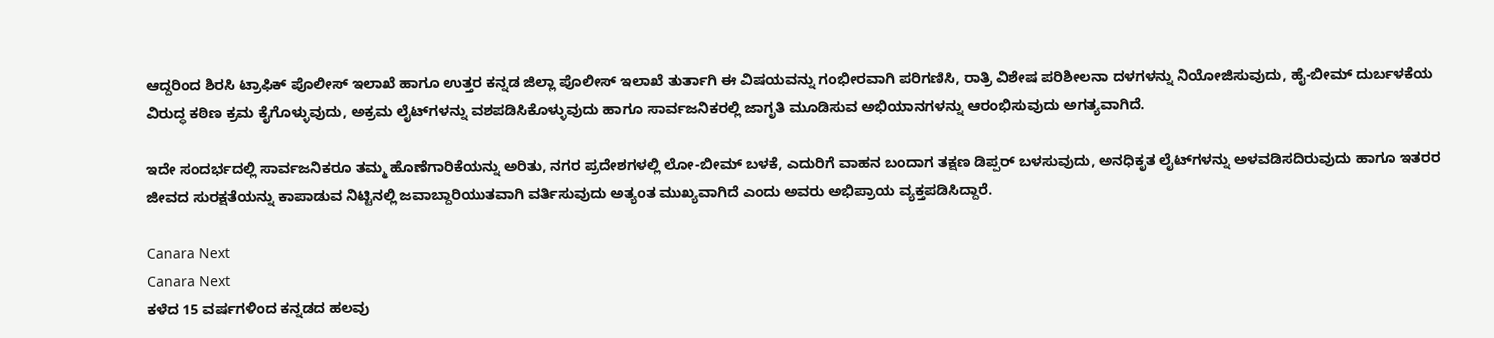ಆದ್ದರಿಂದ ಶಿರಸಿ ಟ್ರಾಫಿಕ್ ಪೊಲೀಸ್ ಇಲಾಖೆ ಹಾಗೂ ಉತ್ತರ ಕನ್ನಡ ಜಿಲ್ಲಾ ಪೊಲೀಸ್ ಇಲಾಖೆ ತುರ್ತಾಗಿ ಈ ವಿಷಯವನ್ನು ಗಂಭೀರವಾಗಿ ಪರಿಗಣಿಸಿ, ರಾತ್ರಿ ವಿಶೇಷ ಪರಿಶೀಲನಾ ದಳಗಳನ್ನು ನಿಯೋಜಿಸುವುದು, ಹೈ-ಬೀಮ್ ದುರ್ಬಳಕೆಯ ವಿರುದ್ಧ ಕಠಿಣ ಕ್ರಮ ಕೈಗೊಳ್ಳುವುದು, ಅಕ್ರಮ ಲೈಟ್‌ಗಳನ್ನು ವಶಪಡಿಸಿಕೊಳ್ಳುವುದು ಹಾಗೂ ಸಾರ್ವಜನಿಕರಲ್ಲಿ ಜಾಗೃತಿ ಮೂಡಿಸುವ ಅಭಿಯಾನಗಳನ್ನು ಆರಂಭಿಸುವುದು ಅಗತ್ಯವಾಗಿದೆ.

ಇದೇ ಸಂದರ್ಭದಲ್ಲಿ ಸಾರ್ವಜನಿಕರೂ ತಮ್ಮ ಹೊಣೆಗಾರಿಕೆಯನ್ನು ಅರಿತು, ನಗರ ಪ್ರದೇಶಗಳಲ್ಲಿ ಲೋ-ಬೀಮ್ ಬಳಕೆ, ಎದುರಿಗೆ ವಾಹನ ಬಂದಾಗ ತಕ್ಷಣ ಡಿಪ್ಪರ್ ಬಳಸುವುದು, ಅನಧಿಕೃತ ಲೈಟ್‌ಗಳನ್ನು ಅಳವಡಿಸದಿರುವುದು ಹಾಗೂ ಇತರರ ಜೀವದ ಸುರಕ್ಷತೆಯನ್ನು ಕಾಪಾಡುವ ನಿಟ್ಟಿನಲ್ಲಿ ಜವಾಬ್ದಾರಿಯುತವಾಗಿ ವರ್ತಿಸುವುದು ಅತ್ಯಂತ ಮುಖ್ಯವಾಗಿದೆ ಎಂದು ಅವರು ಅಭಿಪ್ರಾಯ ವ್ಯಕ್ತಪಡಿಸಿದ್ದಾರೆ.

Canara Next
Canara Next
ಕಳೆದ 15 ವರ್ಷಗಳಿಂದ ಕನ್ನಡದ ಹಲವು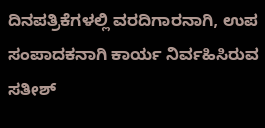ದಿನಪತ್ರಿಕೆಗಳಲ್ಲಿ ವರದಿಗಾರನಾಗಿ, ಉಪ ಸಂಪಾದಕನಾಗಿ ಕಾರ್ಯ ನಿರ್ವಹಿಸಿರುವ ಸತೀಶ್‌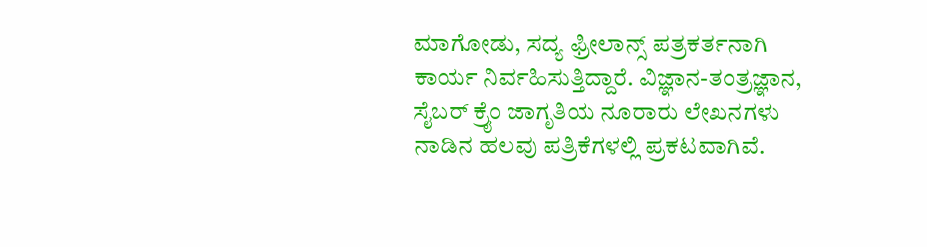ಮಾಗೋಡು, ಸದ್ಯ ಫ್ರೀಲಾನ್ಸ್‌ ಪತ್ರಕರ್ತನಾಗಿ ಕಾರ್ಯ ನಿರ್ವಹಿಸುತ್ತಿದ್ದಾರೆ. ವಿಜ್ಞಾನ-ತಂತ್ರಜ್ಞಾನ, ಸೈಬರ್‌ ಕ್ರೈಂ ಜಾಗೃತಿಯ ನೂರಾರು ಲೇಖನಗಳು ನಾಡಿನ ಹಲವು ಪತ್ರಿಕೆಗಳಲ್ಲಿ ಪ್ರಕಟವಾಗಿವೆ.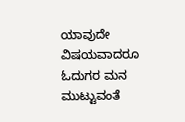ಯಾವುದೇ ವಿಷಯವಾದರೂ ಓದುಗರ ಮನ ಮುಟ್ಟುವಂತೆ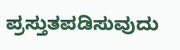ಪ್ರಸ್ತುತಪಡಿಸುವುದು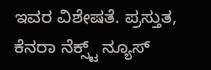ಇವರ ವಿಶೇಷತೆ. ಪ್ರಸ್ತುತ, ಕೆನರಾ ನೆಕ್ಸ್ಟ್‌ ನ್ಯೂಸ್‌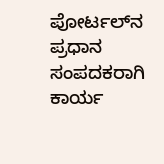ಪೋರ್ಟಲ್‌ನ ಪ್ರಧಾನ ಸಂಪದಕರಾಗಿ ಕಾರ್ಯ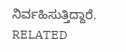ನಿರ್ವಹಿಸುತ್ತಿದ್ದಾರೆ.
RELATED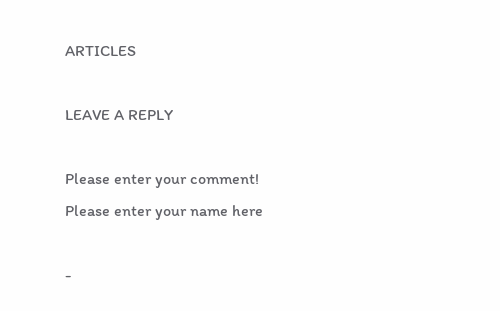ARTICLES

LEAVE A REPLY

Please enter your comment!
Please enter your name here

-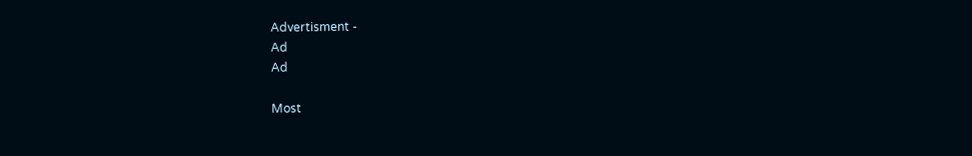Advertisment -
Ad
Ad

Most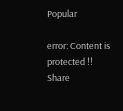Popular

error: Content is protected !!
Share